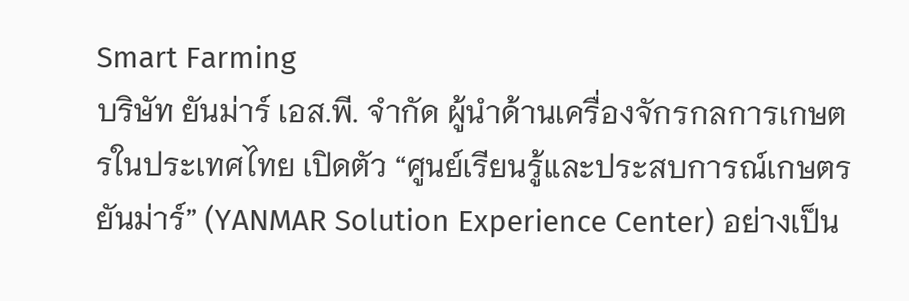Smart Farming
บริษัท ยันม่าร์ เอส.พี. จำกัด ผู้นำด้านเครื่องจักรกลการเกษตรในประเทศไทย เปิดตัว “ศูนย์เรียนรู้และประสบการณ์เกษตร ยันม่าร์” (YANMAR Solution Experience Center) อย่างเป็น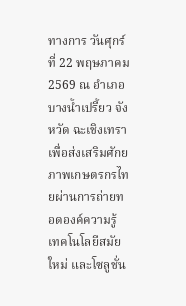ทางการ วันศุกร์ที่ 22 พฤษภาคม 2569 ณ อำเภอบางน้ำเปรี้ยว จังหวัด ฉะเชิงเทรา เพื่อส่งเสริมศักยภาพเกษตรกรไทยผ่านการถ่ายทอดองค์ความรู้ เทคโนโลยีสมัยใหม่ และโซลูชั่น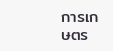การเกษตร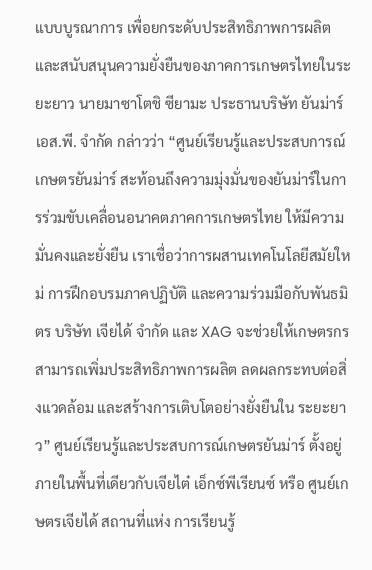แบบบูรณาการ เพื่อยกระดับประสิทธิภาพการผลิตและสนับสนุนความยั่งยืนของภาคการเกษตรไทยในระยะยาว นายมาซาโตชิ ซียามะ ประธานบริษัท ยันม่าร์ เอส.พี. จำกัด กล่าวว่า “ศูนย์เรียนรู้และประสบการณ์เกษตรยันม่าร์ สะท้อนถึงความมุ่งมั่นของยันม่าร์ในการร่วมขับเคลื่อนอนาคตภาคการเกษตรไทย ให้มีความมั่นคงและยั่งยืน เราเชื่อว่าการผสานเทคโนโลยีสมัยใหม่ การฝึกอบรมภาคปฏิบัติ และความร่วมมือกับพันธมิตร บริษัท เจียได้ จำกัด และ XAG จะช่วยให้เกษตรกรสามารถเพิ่มประสิทธิภาพการผลิต ลดผลกระทบต่อสิ่งแวดล้อม และสร้างการเติบโตอย่างยั่งยืนใน ระยะยาว” ศูนย์เรียนรู้และประสบการณ์เกษตรยันม่าร์ ตั้งอยู่ภายในพื้นที่เดียวกับเจียไต๋ เอ็กซ์พีเรียนซ์ หรือ ศูนย์เกษตรเจียได้ สถานที่แห่ง การเรียนรู้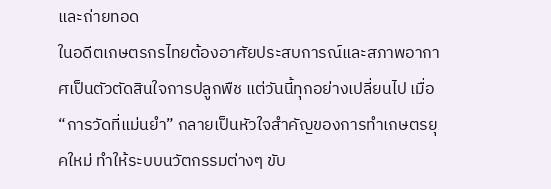และถ่ายทอด
ในอดีตเกษตรกรไทยต้องอาศัยประสบการณ์และสภาพอากาศเป็นตัวตัดสินใจการปลูกพืช แต่วันนี้ทุกอย่างเปลี่ยนไป เมื่อ “การวัดที่แม่นยำ” กลายเป็นหัวใจสำคัญของการทำเกษตรยุคใหม่ ทำให้ระบบนวัตกรรมต่างๆ ขับ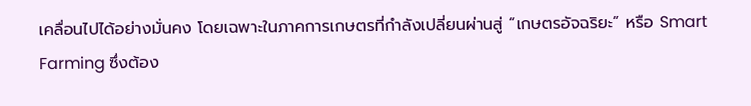เคลื่อนไปได้อย่างมั่นคง โดยเฉพาะในภาคการเกษตรที่กำลังเปลี่ยนผ่านสู่ “เกษตรอัจฉริยะ” หรือ Smart Farming ซึ่งต้อง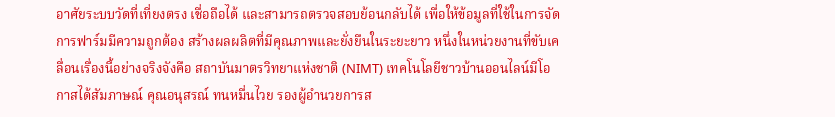อาศัยระบบวัดที่เที่ยงตรง เชื่อถือได้ และสามารถตรวจสอบย้อนกลับได้ เพื่อให้ข้อมูลที่ใช้ในการจัดการฟาร์มมีความถูกต้อง สร้างผลผลิตที่มีคุณภาพและยั่งยืนในระยะยาว หนึ่งในหน่วยงานที่ขับเคลื่อนเรื่องนี้อย่างจริงจังคือ สถาบันมาตรวิทยาแห่งชาติ (NIMT) เทคโนโลยีชาวบ้านออนไลน์มีโอกาสได้สัมภาษณ์ คุณอนุสรณ์ ทนหมื่นไวย รองผู้อำนวยการส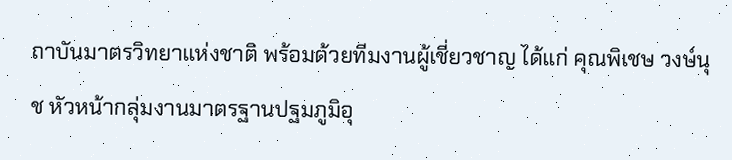ถาบันมาตรวิทยาแห่งชาติ พร้อมด้วยทีมงานผู้เชี่ยวชาญ ได้แก่ คุณพิเชษ วงษ์นุช หัวหน้ากลุ่มงานมาตรฐานปฐมภูมิอุ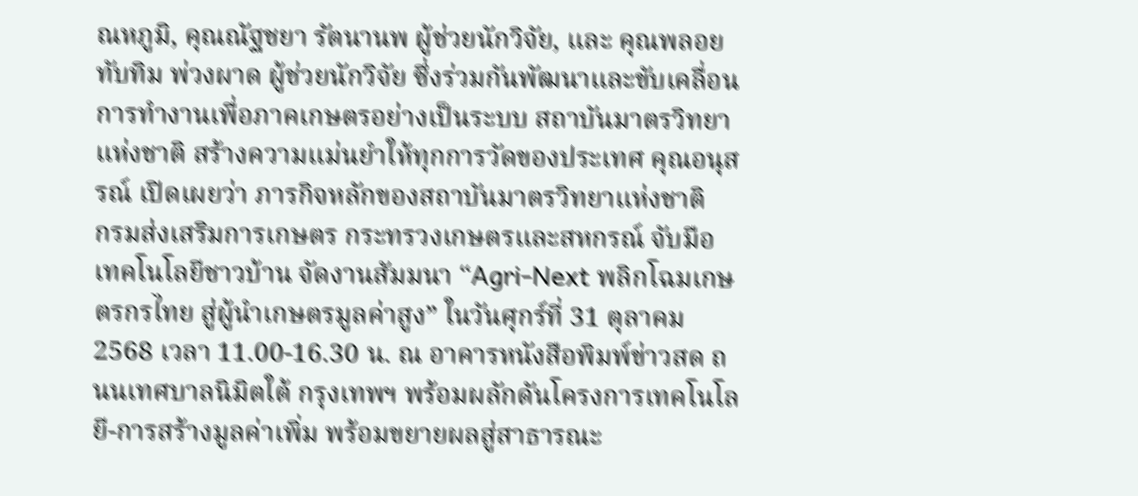ณหภูมิ, คุณณัฐชยา รัตนานพ ผู้ช่วยนักวิจัย, และ คุณพลอยทับทิม พ่วงผาด ผู้ช่วยนักวิจัย ซึ่งร่วมกันพัฒนาและขับเคลื่อนการทำงานเพื่อภาคเกษตรอย่างเป็นระบบ สถาบันมาตรวิทยาแห่งชาติ สร้างความแม่นยำให้ทุกการวัดของประเทศ คุณอนุสรณ์ เปิดเผยว่า ภารกิจหลักของสถาบันมาตรวิทยาแห่งชาติ
กรมส่งเสริมการเกษตร กระทรวงเกษตรและสหกรณ์ จับมือ เทคโนโลยีชาวบ้าน จัดงานสัมมนา “Agri-Next พลิกโฉมเกษตรกรไทย สู่ผู้นำเกษตรมูลค่าสูง” ในวันศุกร์ที่ 31 ตุลาคม 2568 เวลา 11.00-16.30 น. ณ อาคารหนังสือพิมพ์ข่าวสด ถนนเทศบาลนิมิตใต้ กรุงเทพฯ พร้อมผลักดันโครงการเทคโนโลยี-การสร้างมูลค่าเพิ่ม พร้อมขยายผลสู่สาธารณะ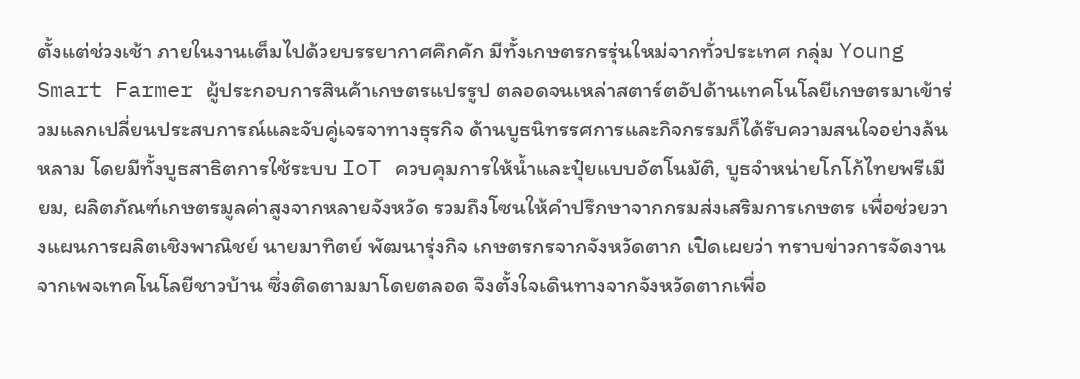ตั้งแต่ช่วงเช้า ภายในงานเต็มไปด้วยบรรยากาศคึกคัก มีทั้งเกษตรกรรุ่นใหม่จากทั่วประเทศ กลุ่ม Young Smart Farmer ผู้ประกอบการสินค้าเกษตรแปรรูป ตลอดจนเหล่าสตาร์ตอัปด้านเทคโนโลยีเกษตรมาเข้าร่วมแลกเปลี่ยนประสบการณ์และจับคู่เจรจาทางธุรกิจ ด้านบูธนิทรรศการและกิจกรรมก็ได้รับความสนใจอย่างล้นหลาม โดยมีทั้งบูธสาธิตการใช้ระบบ IoT ควบคุมการให้น้ำและปุ๋ยแบบอัตโนมัติ, บูธจำหน่ายโกโก้ไทยพรีเมียม, ผลิตภัณฑ์เกษตรมูลค่าสูงจากหลายจังหวัด รวมถึงโซนให้คำปรึกษาจากกรมส่งเสริมการเกษตร เพื่อช่วยวางแผนการผลิตเชิงพาณิชย์ นายมาทิตย์ พัฒนารุ่งกิจ เกษตรกรจากจังหวัดตาก เปิดเผยว่า ทราบข่าวการจัดงานจากเพจเทคโนโลยีชาวบ้าน ซึ่งติดตามมาโดยตลอด จึงตั้งใจเดินทางจากจังหวัดตากเพื่อ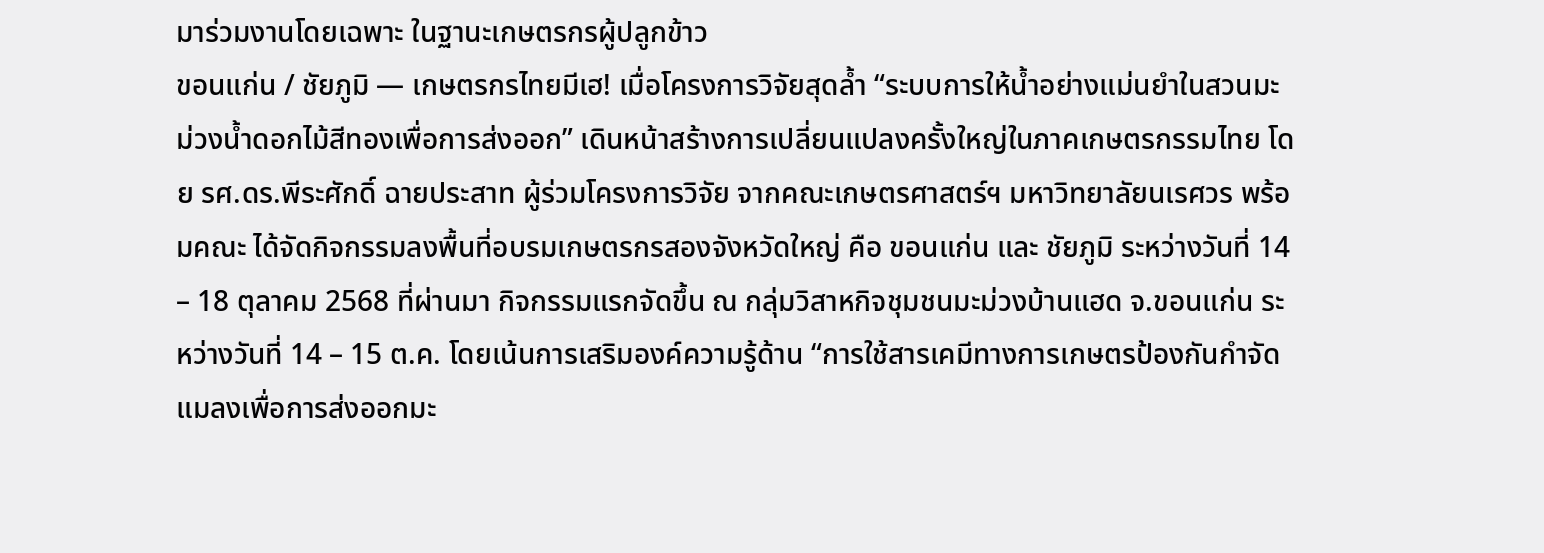มาร่วมงานโดยเฉพาะ ในฐานะเกษตรกรผู้ปลูกข้าว
ขอนแก่น / ชัยภูมิ — เกษตรกรไทยมีเฮ! เมื่อโครงการวิจัยสุดล้ำ “ระบบการให้น้ำอย่างแม่นยำในสวนมะม่วงน้ำดอกไม้สีทองเพื่อการส่งออก” เดินหน้าสร้างการเปลี่ยนแปลงครั้งใหญ่ในภาคเกษตรกรรมไทย โดย รศ.ดร.พีระศักดิ์ ฉายประสาท ผู้ร่วมโครงการวิจัย จากคณะเกษตรศาสตร์ฯ มหาวิทยาลัยนเรศวร พร้อมคณะ ได้จัดกิจกรรมลงพื้นที่อบรมเกษตรกรสองจังหวัดใหญ่ คือ ขอนแก่น และ ชัยภูมิ ระหว่างวันที่ 14 – 18 ตุลาคม 2568 ที่ผ่านมา กิจกรรมแรกจัดขึ้น ณ กลุ่มวิสาหกิจชุมชนมะม่วงบ้านแฮด จ.ขอนแก่น ระหว่างวันที่ 14 – 15 ต.ค. โดยเน้นการเสริมองค์ความรู้ด้าน “การใช้สารเคมีทางการเกษตรป้องกันกำจัดแมลงเพื่อการส่งออกมะ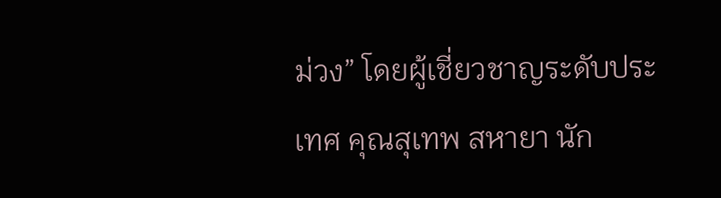ม่วง” โดยผู้เชี่ยวชาญระดับประเทศ คุณสุเทพ สหายา นัก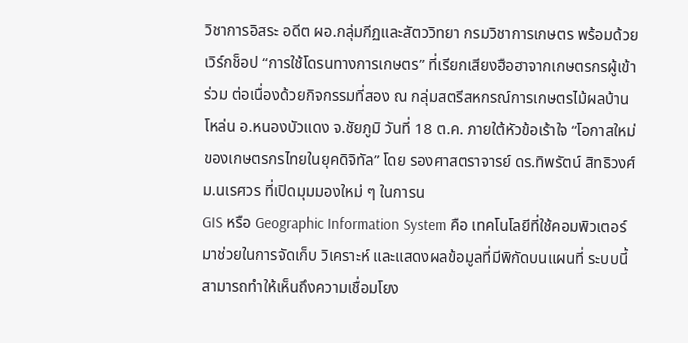วิชาการอิสระ อดีต ผอ.กลุ่มกีฏและสัตววิทยา กรมวิชาการเกษตร พร้อมด้วยเวิร์กช็อป “การใช้โดรนทางการเกษตร” ที่เรียกเสียงฮือฮาจากเกษตรกรผู้เข้าร่วม ต่อเนื่องด้วยกิจกรรมที่สอง ณ กลุ่มสตรีสหกรณ์การเกษตรไม้ผลบ้านโหล่น อ.หนองบัวแดง จ.ชัยภูมิ วันที่ 18 ต.ค. ภายใต้หัวข้อเร้าใจ “โอกาสใหม่ของเกษตรกรไทยในยุคดิจิทัล” โดย รองศาสตราจารย์ ดร.ทิพรัตน์ สิทธิวงศ์ ม.นเรศวร ที่เปิดมุมมองใหม่ ๆ ในการน
GIS หรือ Geographic Information System คือ เทคโนโลยีที่ใช้คอมพิวเตอร์มาช่วยในการจัดเก็บ วิเคราะห์ และแสดงผลข้อมูลที่มีพิกัดบนแผนที่ ระบบนี้สามารถทำให้เห็นถึงความเชื่อมโยง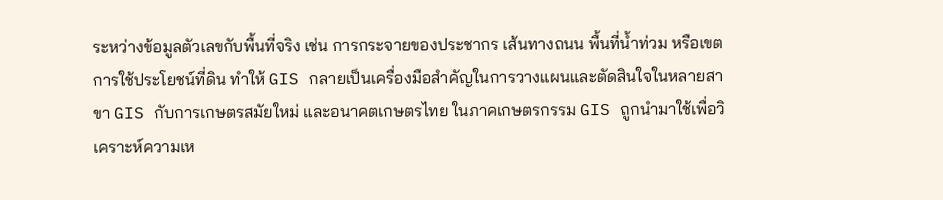ระหว่างข้อมูลตัวเลขกับพื้นที่จริง เช่น การกระจายของประชากร เส้นทางถนน พื้นที่น้ำท่วม หรือเขตการใช้ประโยชน์ที่ดิน ทำให้ GIS กลายเป็นเครื่องมือสำคัญในการวางแผนและตัดสินใจในหลายสาขา GIS กับการเกษตรสมัยใหม่ และอนาคตเกษตรไทย ในภาคเกษตรกรรม GIS ถูกนำมาใช้เพื่อวิเคราะห์ความเห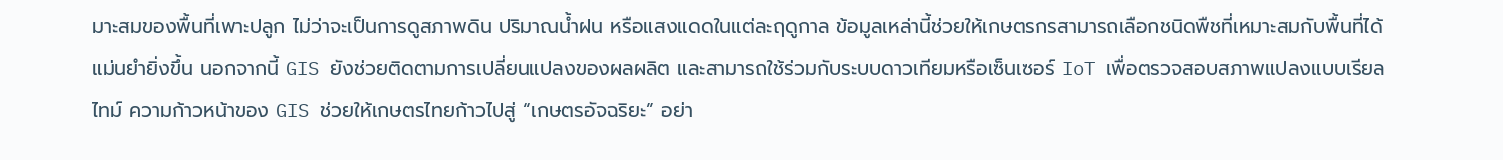มาะสมของพื้นที่เพาะปลูก ไม่ว่าจะเป็นการดูสภาพดิน ปริมาณน้ำฝน หรือแสงแดดในแต่ละฤดูกาล ข้อมูลเหล่านี้ช่วยให้เกษตรกรสามารถเลือกชนิดพืชที่เหมาะสมกับพื้นที่ได้แม่นยำยิ่งขึ้น นอกจากนี้ GIS ยังช่วยติดตามการเปลี่ยนแปลงของผลผลิต และสามารถใช้ร่วมกับระบบดาวเทียมหรือเซ็นเซอร์ IoT เพื่อตรวจสอบสภาพแปลงแบบเรียลไทม์ ความก้าวหน้าของ GIS ช่วยให้เกษตรไทยก้าวไปสู่ “เกษตรอัจฉริยะ” อย่า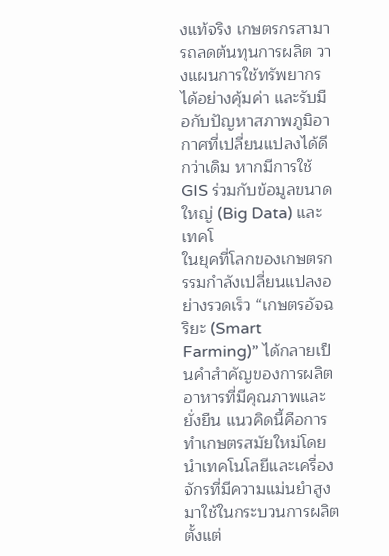งแท้จริง เกษตรกรสามารถลดต้นทุนการผลิต วางแผนการใช้ทรัพยากรได้อย่างคุ้มค่า และรับมือกับปัญหาสภาพภูมิอากาศที่เปลี่ยนแปลงได้ดีกว่าเดิม หากมีการใช้ GIS ร่วมกับข้อมูลขนาดใหญ่ (Big Data) และเทคโ
ในยุคที่โลกของเกษตรกรรมกำลังเปลี่ยนแปลงอย่างรวดเร็ว “เกษตรอัจฉริยะ (Smart Farming)” ได้กลายเป็นคำสำคัญของการผลิตอาหารที่มีคุณภาพและยั่งยืน แนวคิดนี้คือการทำเกษตรสมัยใหม่โดยนำเทคโนโลยีและเครื่องจักรที่มีความแม่นยำสูงมาใช้ในกระบวนการผลิต ตั้งแต่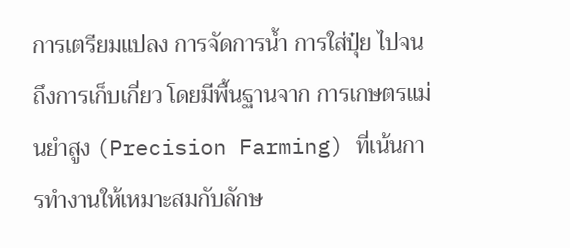การเตรียมแปลง การจัดการน้ำ การใส่ปุ๋ย ไปจนถึงการเก็บเกี่ยว โดยมีพื้นฐานจาก การเกษตรแม่นยำสูง (Precision Farming) ที่เน้นการทำงานให้เหมาะสมกับลักษ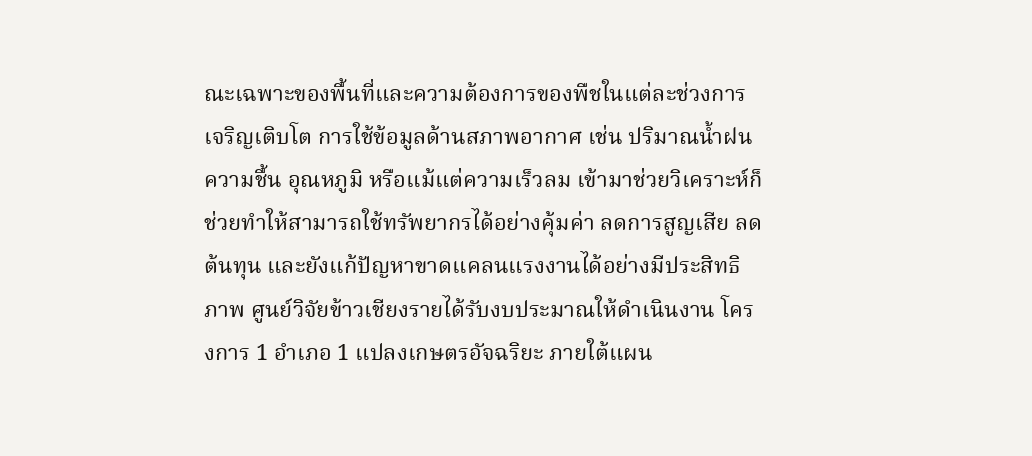ณะเฉพาะของพื้นที่และความต้องการของพืชในแต่ละช่วงการเจริญเติบโต การใช้ข้อมูลด้านสภาพอากาศ เช่น ปริมาณน้ำฝน ความชื้น อุณหภูมิ หรือแม้แต่ความเร็วลม เข้ามาช่วยวิเคราะห์ก็ช่วยทำให้สามารถใช้ทรัพยากรได้อย่างคุ้มค่า ลดการสูญเสีย ลดต้นทุน และยังแก้ปัญหาขาดแคลนแรงงานได้อย่างมีประสิทธิภาพ ศูนย์วิจัยข้าวเชียงรายได้รับงบประมาณให้ดำเนินงาน โครงการ 1 อำเภอ 1 แปลงเกษตรอัจฉริยะ ภายใต้แผน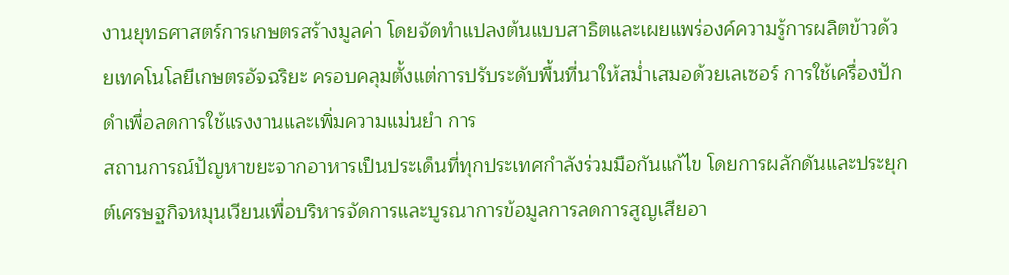งานยุทธศาสตร์การเกษตรสร้างมูลค่า โดยจัดทำแปลงต้นแบบสาธิตและเผยแพร่องค์ความรู้การผลิตข้าวด้วยเทคโนโลยีเกษตรอัจฉริยะ ครอบคลุมตั้งแต่การปรับระดับพื้นที่นาให้สม่ำเสมอด้วยเลเซอร์ การใช้เครื่องปักดำเพื่อลดการใช้แรงงานและเพิ่มความแม่นยำ การ
สถานการณ์ปัญหาขยะจากอาหารเป็นประเด็นที่ทุกประเทศกำลังร่วมมือกันแก้ไข โดยการผลักดันและประยุกต์เศรษฐกิจหมุนเวียนเพื่อบริหารจัดการและบูรณาการข้อมูลการลดการสูญเสียอา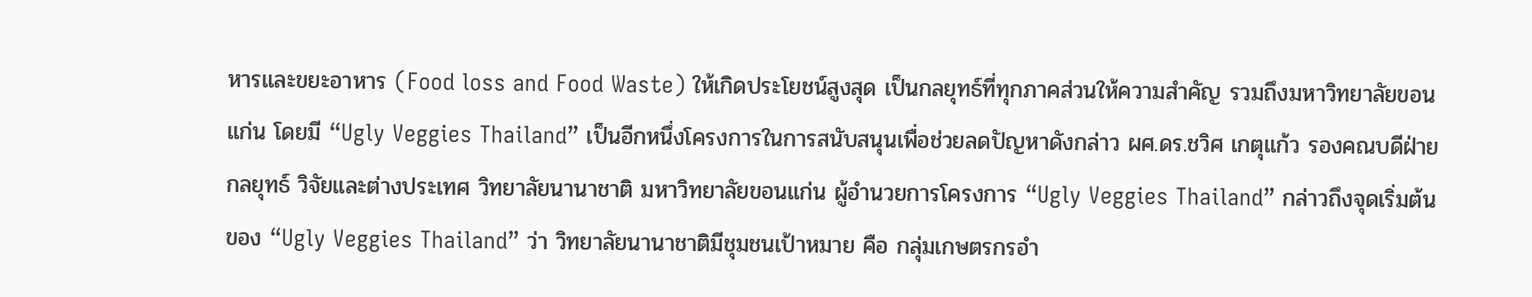หารและขยะอาหาร (Food loss and Food Waste) ให้เกิดประโยชน์สูงสุด เป็นกลยุทธ์ที่ทุกภาคส่วนให้ความสำคัญ รวมถึงมหาวิทยาลัยขอนแก่น โดยมี “Ugly Veggies Thailand” เป็นอีกหนึ่งโครงการในการสนับสนุนเพื่อช่วยลดปัญหาดังกล่าว ผศ.ดร.ชวิศ เกตุแก้ว รองคณบดีฝ่ายกลยุทธ์ วิจัยและต่างประเทศ วิทยาลัยนานาชาติ มหาวิทยาลัยขอนแก่น ผู้อำนวยการโครงการ “Ugly Veggies Thailand” กล่าวถึงจุดเริ่มต้นของ “Ugly Veggies Thailand” ว่า วิทยาลัยนานาชาติมีชุมชนเป้าหมาย คือ กลุ่มเกษตรกรอำ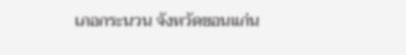เภอกระนวน จังหวัดขอนแก่น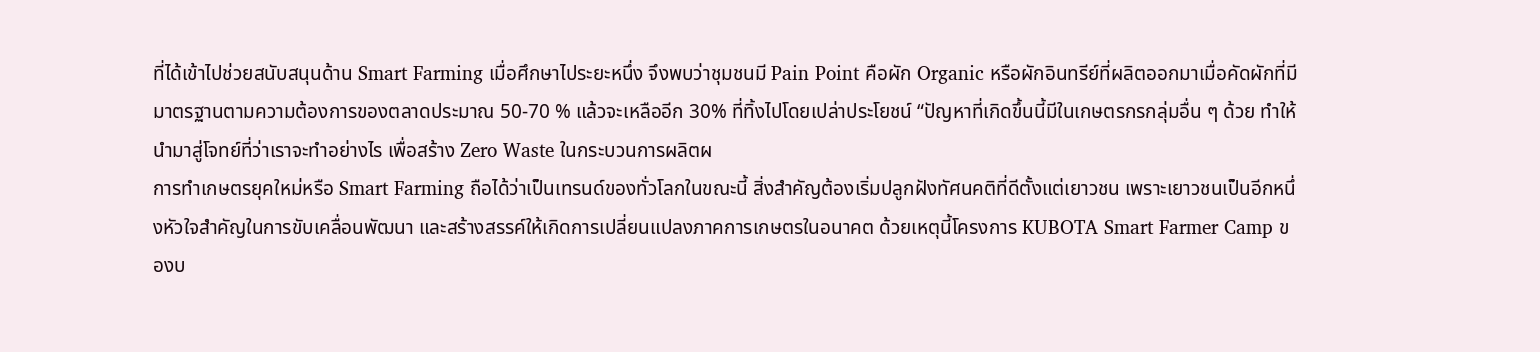ที่ได้เข้าไปช่วยสนับสนุนด้าน Smart Farming เมื่อศึกษาไประยะหนึ่ง จึงพบว่าชุมชนมี Pain Point คือผัก Organic หรือผักอินทรีย์ที่ผลิตออกมาเมื่อคัดผักที่มีมาตรฐานตามความต้องการของตลาดประมาณ 50-70 % แล้วจะเหลืออีก 30% ที่ทิ้งไปโดยเปล่าประโยชน์ “ปัญหาที่เกิดขึ้นนี้มีในเกษตรกรกลุ่มอื่น ๆ ด้วย ทำให้นำมาสู่โจทย์ที่ว่าเราจะทำอย่างไร เพื่อสร้าง Zero Waste ในกระบวนการผลิตผ
การทำเกษตรยุคใหม่หรือ Smart Farming ถือได้ว่าเป็นเทรนด์ของทั่วโลกในขณะนี้ สิ่งสำคัญต้องเริ่มปลูกฝังทัศนคติที่ดีตั้งแต่เยาวชน เพราะเยาวชนเป็นอีกหนึ่งหัวใจสำคัญในการขับเคลื่อนพัฒนา และสร้างสรรค์ให้เกิดการเปลี่ยนแปลงภาคการเกษตรในอนาคต ด้วยเหตุนี้โครงการ KUBOTA Smart Farmer Camp ของบ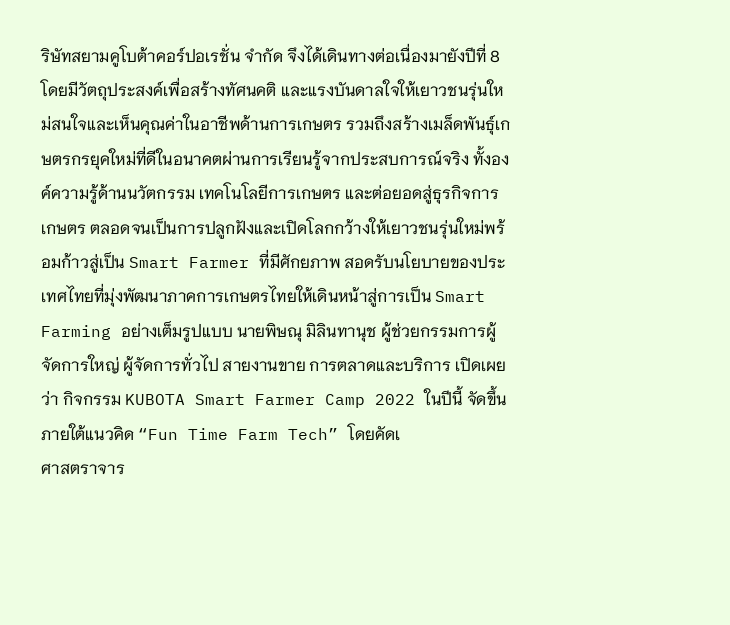ริษัทสยามคูโบต้าคอร์ปอเรชั่น จำกัด จึงได้เดินทางต่อเนื่องมายังปีที่ 8 โดยมีวัตถุประสงค์เพื่อสร้างทัศนคติ และแรงบันดาลใจให้เยาวชนรุ่นใหม่สนใจและเห็นคุณค่าในอาชีพด้านการเกษตร รวมถึงสร้างเมล็ดพันธุ์เกษตรกรยุคใหม่ที่ดีในอนาคตผ่านการเรียนรู้จากประสบการณ์จริง ทั้งองค์ความรู้ด้านนวัตกรรม เทคโนโลยีการเกษตร และต่อยอดสู่ธุรกิจการเกษตร ตลอดจนเป็นการปลูกฝังและเปิดโลกกว้างให้เยาวชนรุ่นใหม่พร้อมก้าวสู่เป็น Smart Farmer ที่มีศักยภาพ สอดรับนโยบายของประเทศไทยที่มุ่งพัฒนาภาคการเกษตรไทยให้เดินหน้าสู่การเป็น Smart Farming อย่างเต็มรูปแบบ นายพิษณุ มิลินทานุช ผู้ช่วยกรรมการผู้จัดการใหญ่ ผู้จัดการทั่วไป สายงานขาย การตลาดและบริการ เปิดเผยว่า กิจกรรม KUBOTA Smart Farmer Camp 2022 ในปีนี้ จัดขึ้นภายใต้แนวคิด “Fun Time Farm Tech” โดยคัดเ
ศาสตราจาร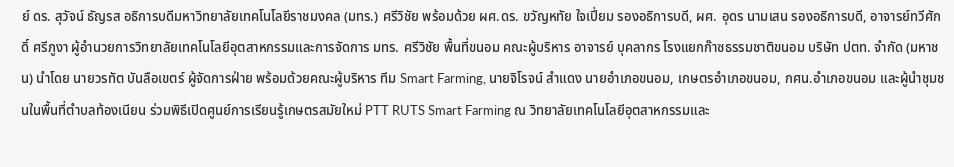ย์ ดร. สุวัจน์ ธัญรส อธิการบดีมหาวิทยาลัยเทคโนโลยีราชมงคล (มทร.) ศรีวิชัย พร้อมด้วย ผศ.ดร. ขวัญหทัย ใจเปี่ยม รองอธิการบดี, ผศ. อุดร นามเสน รองอธิการบดี, อาจารย์ทวีศักดิ์ ศรีภูงา ผู้อำนวยการวิทยาลัยเทคโนโลยีอุตสาหกรรมและการจัดการ มทร. ศรีวิชัย พื้นที่ขนอม คณะผู้บริหาร อาจารย์ บุคลากร โรงแยกก๊าซธรรมชาติขนอม บริษัท ปตท. จำกัด (มหาชน) นำโดย นายวรทัต บันลือเขตร์ ผู้จัดการฝ่าย พร้อมด้วยคณะผู้บริหาร ทีม Smart Farming, นายจิโรจน์ สำแดง นายอำเภอขนอม, เกษตรอำเภอขนอม, กศน.อำเภอขนอม และผู้นำชุมชนในพื้นที่ตำบลท้องเนียน ร่วมพิธีเปิดศูนย์การเรียนรู้เกษตรสมัยใหม่ PTT RUTS Smart Farming ณ วิทยาลัยเทคโนโลยีอุตสาหกรรมและ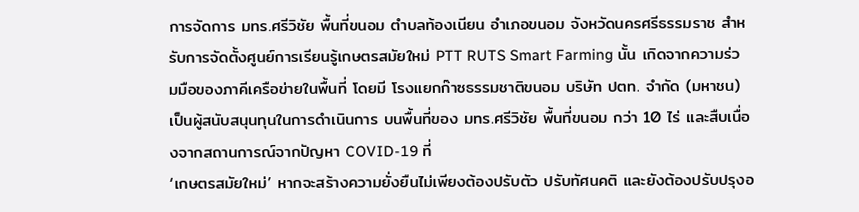การจัดการ มทร.ศรีวิชัย พื้นที่ขนอม ตำบลท้องเนียน อำเภอขนอม จังหวัดนครศรีธรรมราช สำหรับการจัดตั้งศูนย์การเรียนรู้เกษตรสมัยใหม่ PTT RUTS Smart Farming นั้น เกิดจากความร่วมมือของภาคีเครือข่ายในพื้นที่ โดยมี โรงแยกก๊าซธรรมชาติขนอม บริษัท ปตท. จำกัด (มหาชน) เป็นผู้สนับสนุนทุนในการดำเนินการ บนพื้นที่ของ มทร.ศรีวิชัย พื้นที่ขนอม กว่า 10 ไร่ และสืบเนื่องจากสถานการณ์จากปัญหา COVID-19 ที่
‘เกษตรสมัยใหม่’ หากจะสร้างความยั่งยืนไม่เพียงต้องปรับตัว ปรับทัศนคติ และยังต้องปรับปรุงอ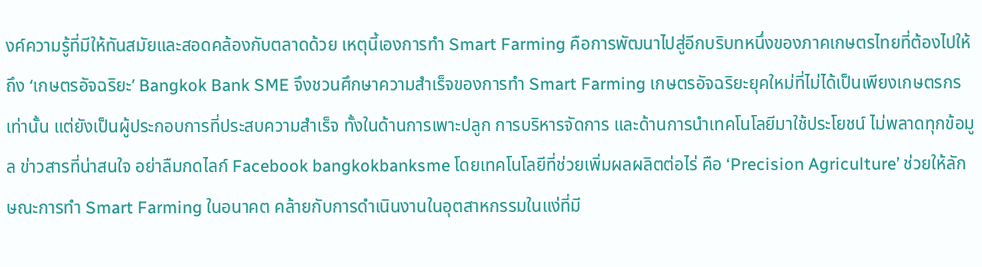งค์ความรู้ที่มีให้ทันสมัยและสอดคล้องกับตลาดด้วย เหตุนี้เองการทำ Smart Farming คือการพัฒนาไปสู่อีกบริบทหนึ่งของภาคเกษตรไทยที่ต้องไปให้ถึง ‘เกษตรอัจฉริยะ’ Bangkok Bank SME จึงชวนศึกษาความสำเร็จของการทำ Smart Farming เกษตรอัจฉริยะยุคใหม่ที่ไม่ได้เป็นเพียงเกษตรกรเท่านั้น แต่ยังเป็นผู้ประกอบการที่ประสบความสำเร็จ ทั้งในด้านการเพาะปลูก การบริหารจัดการ และด้านการนำเทคโนโลยีมาใช้ประโยชน์ ไม่พลาดทุกข้อมูล ข่าวสารที่น่าสนใจ อย่าลืมกดไลก์ Facebook bangkokbanksme โดยเทคโนโลยีที่ช่วยเพิ่มผลผลิตต่อไร่ คือ ‘Precision Agriculture’ ช่วยให้ลักษณะการทำ Smart Farming ในอนาคต คล้ายกับการดำเนินงานในอุตสาหกรรมในแง่ที่มี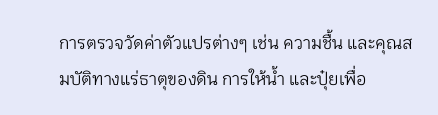การตรวจวัดค่าตัวแปรต่างๆ เช่น ความชื้น และคุณสมบัติทางแร่ธาตุของดิน การให้น้ำ และปุ๋ยเพื่อ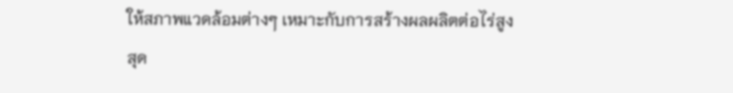ให้สภาพแวดล้อมต่างๆ เหมาะกับการสร้างผลผลิตต่อไร่สูงสุด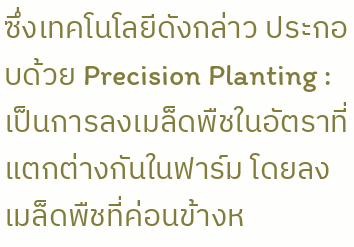ซึ่งเทคโนโลยีดังกล่าว ประกอบด้วย Precision Planting : เป็นการลงเมล็ดพืชในอัตราที่แตกต่างกันในฟาร์ม โดยลงเมล็ดพืชที่ค่อนข้างห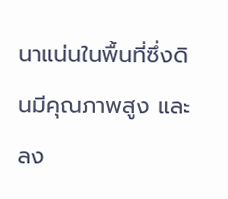นาแน่นในพื้นที่ซึ่งดินมีคุณภาพสูง และลง